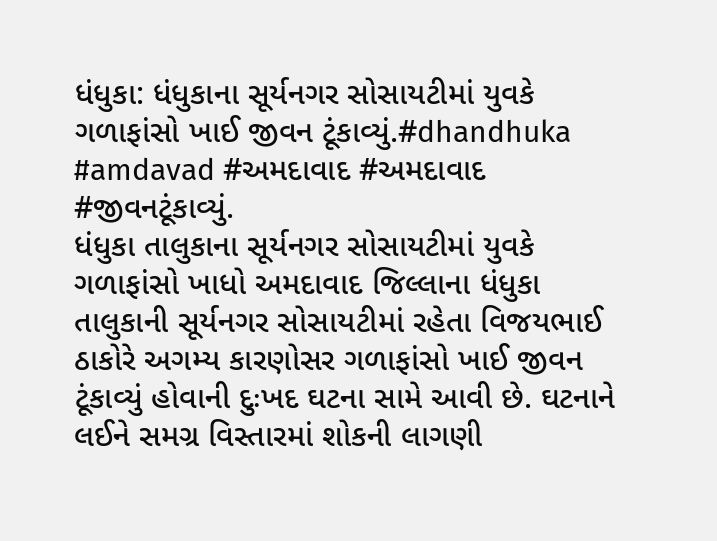ધંધુકા: ધંધુકાના સૂર્યનગર સોસાયટીમાં યુવકે ગળાફાંસો ખાઈ જીવન ટૂંકાવ્યું.#dhandhuka #amdavad #અમદાવાદ #અમદાવાદ #જીવનટૂંકાવ્યું.
ધંધુકા તાલુકાના સૂર્યનગર સોસાયટીમાં યુવકે ગળાફાંસો ખાધો અમદાવાદ જિલ્લાના ધંધુકા તાલુકાની સૂર્યનગર સોસાયટીમાં રહેતા વિજયભાઈ ઠાકોરે અગમ્ય કારણોસર ગળાફાંસો ખાઈ જીવન ટૂંકાવ્યું હોવાની દુઃખદ ઘટના સામે આવી છે. ઘટનાને લઈને સમગ્ર વિસ્તારમાં શોકની લાગણી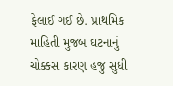ફેલાઈ ગઈ છે. પ્રાથમિક માહિતી મુજબ ઘટનાનું ચોક્કસ કારણ હજુ સુધી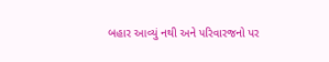બહાર આવ્યું નથી અને પરિવારજનો પર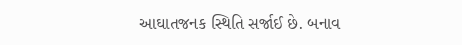આઘાતજનક સ્થિતિ સર્જાઈ છે. બનાવ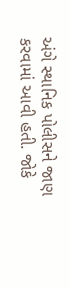અંગે સ્થાનિક પોલીસને જાણ કરવામાં આવી હતી. જોકે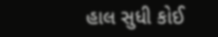હાલ સુધી કોઈ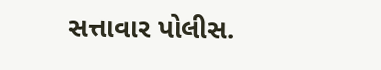સત્તાવાર પોલીસ.